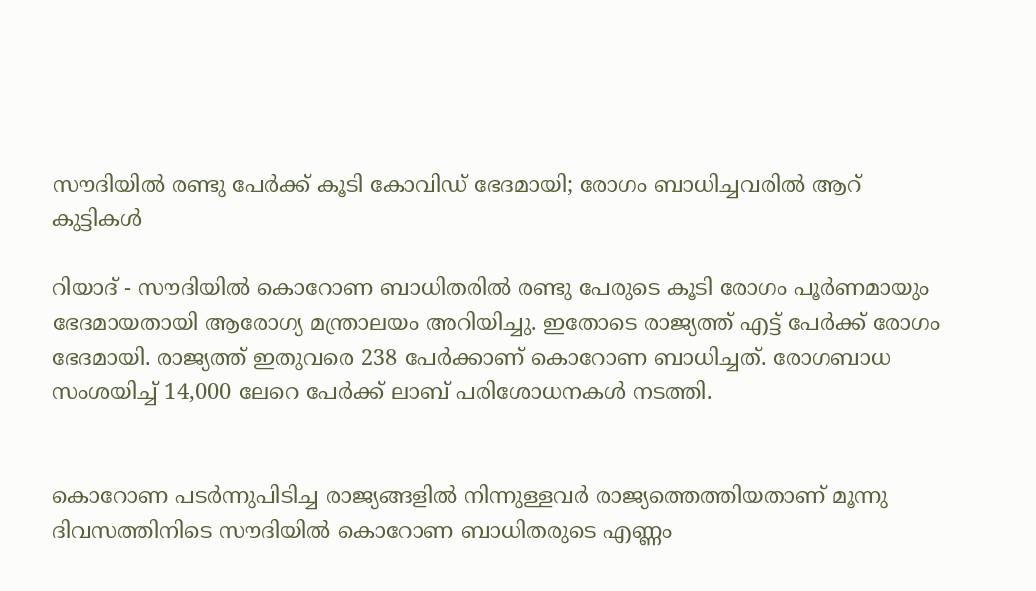സൗദിയില്‍ രണ്ടു പേര്‍ക്ക് കൂടി കോവിഡ് ഭേദമായി; രോഗം ബാധിച്ചവരില്‍ ആറ് കുട്ടികള്‍

റിയാദ് - സൗദിയില്‍ കൊറോണ ബാധിതരില്‍ രണ്ടു പേരുടെ കൂടി രോഗം പൂര്‍ണമായും ഭേദമായതായി ആരോഗ്യ മന്ത്രാലയം അറിയിച്ചു. ഇതോടെ രാജ്യത്ത് എട്ട് പേര്‍ക്ക് രോഗം ഭേദമായി. രാജ്യത്ത് ഇതുവരെ 238 പേര്‍ക്കാണ് കൊറോണ ബാധിച്ചത്. രോഗബാധ സംശയിച്ച് 14,000 ലേറെ പേര്‍ക്ക് ലാബ് പരിശോധനകള്‍ നടത്തി.


കൊറോണ പടര്‍ന്നുപിടിച്ച രാജ്യങ്ങളില്‍ നിന്നുള്ളവര്‍ രാജ്യത്തെത്തിയതാണ് മൂന്നു ദിവസത്തിനിടെ സൗദിയില്‍ കൊറോണ ബാധിതരുടെ എണ്ണം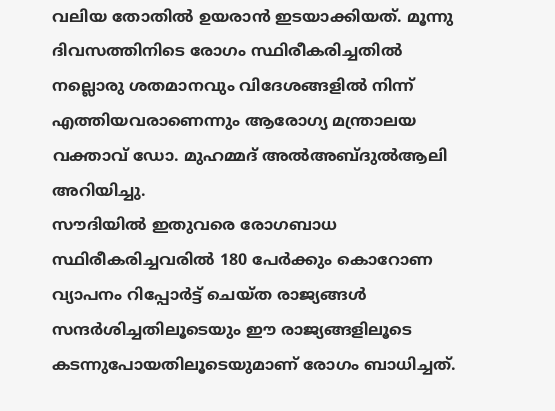വലിയ തോതില്‍ ഉയരാന്‍ ഇടയാക്കിയത്. മൂന്നു ദിവസത്തിനിടെ രോഗം സ്ഥിരീകരിച്ചതില്‍ നല്ലൊരു ശതമാനവും വിദേശങ്ങളില്‍ നിന്ന് എത്തിയവരാണെന്നും ആരോഗ്യ മന്ത്രാലയ വക്താവ് ഡോ. മുഹമ്മദ് അല്‍അബ്ദുല്‍ആലി അറിയിച്ചു.
സൗദിയില്‍ ഇതുവരെ രോഗബാധ സ്ഥിരീകരിച്ചവരില്‍ 180 പേര്‍ക്കും കൊറോണ വ്യാപനം റിപ്പോര്‍ട്ട് ചെയ്ത രാജ്യങ്ങള്‍ സന്ദര്‍ശിച്ചതിലൂടെയും ഈ രാജ്യങ്ങളിലൂടെ കടന്നുപോയതിലൂടെയുമാണ് രോഗം ബാധിച്ചത്.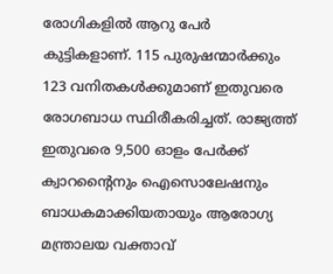രോഗികളില്‍ ആറു പേര്‍ കുട്ടികളാണ്. 115 പുരുഷന്മാര്‍ക്കും 123 വനിതകള്‍ക്കുമാണ് ഇതുവരെ രോഗബാധ സ്ഥിരീകരിച്ചത്. രാജ്യത്ത് ഇതുവരെ 9,500 ഓളം പേര്‍ക്ക് ക്വാറന്റൈനും ഐസൊലേഷനും ബാധകമാക്കിയതായും ആരോഗ്യ മന്ത്രാലയ വക്താവ്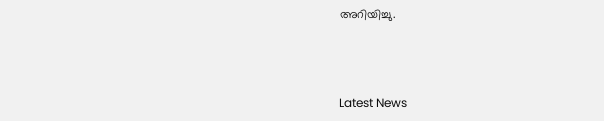അറിയിച്ചു.



Latest News